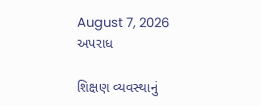August 7, 2026
અપરાધ

શિક્ષણ વ્યવસ્થાનું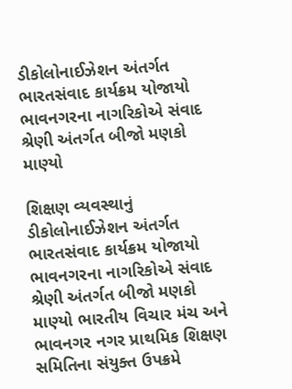ડીકોલોનાઈઝેશન અંતર્ગત ભારતસંવાદ કાર્યક્રમ યોજાયો ભાવનગરના નાગરિકોએ સંવાદ શ્રેણી અંતર્ગત બીજો મણકો માણ્યો

શિક્ષણ વ્યવસ્થાનું ડીકોલોનાઈઝેશન અંતર્ગત ભારતસંવાદ કાર્યક્રમ યોજાયો ભાવનગરના નાગરિકોએ સંવાદ શ્રેણી અંતર્ગત બીજો મણકો માણ્યો ભારતીય વિચાર મંચ અને ભાવનગર નગર પ્રાથમિક શિક્ષણ સમિતિના સંયુક્ત ઉપક્રમે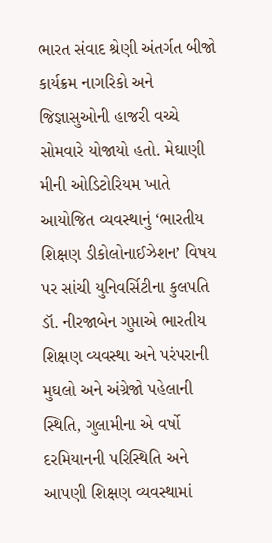ભારત સંવાદ શ્રેણી અંતર્ગત બીજો કાર્યક્રમ નાગરિકો અને જિજ્ઞાસુઓની હાજરી વચ્ચે સોમવારે યોજાયો હતો. મેઘાણી મીની ઓડિટોરિયમ ખાતે આયોજિત વ્યવસ્થાનું ‘ભારતીય શિક્ષણ ડીકોલોનાઈઝેશન’ વિષય પર સાંચી યુનિવર્સિટીના કુલપતિ ડૉ. નીરજાબેન ગુપ્તાએ ભારતીય શિક્ષણ વ્યવસ્થા અને પરંપરાની મુઘલો અને અંગ્રેજો પહેલાની સ્થિતિ, ગુલામીના એ વર્ષો દરમિયાનની પરિસ્થિતિ અને આપણી શિક્ષણ વ્યવસ્થામાં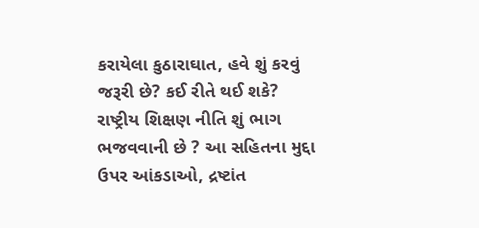કરાયેલા કુઠારાઘાત, હવે શું કરવું જરૂરી છે? કઈ રીતે થઈ શકે? રાષ્ટ્રીય શિક્ષણ નીતિ શું ભાગ ભજવવાની છે ? આ સહિતના મુદ્દા ઉપર આંકડાઓ, દ્રષ્ટાંત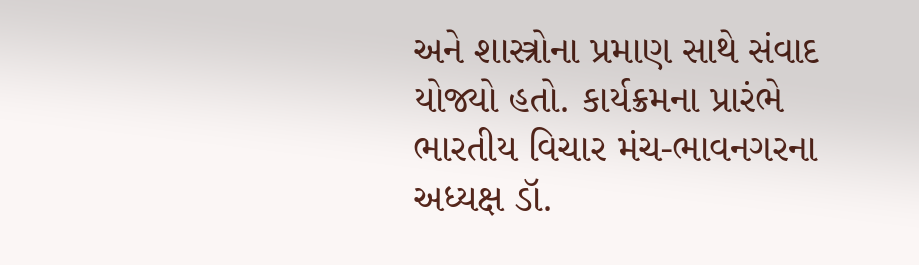અને શાસ્ત્રોના પ્રમાણ સાથે સંવાદ યોજ્યો હતો. કાર્યક્રમના પ્રારંભે ભારતીય વિચાર મંચ-ભાવનગરના અધ્યક્ષ ડૉ.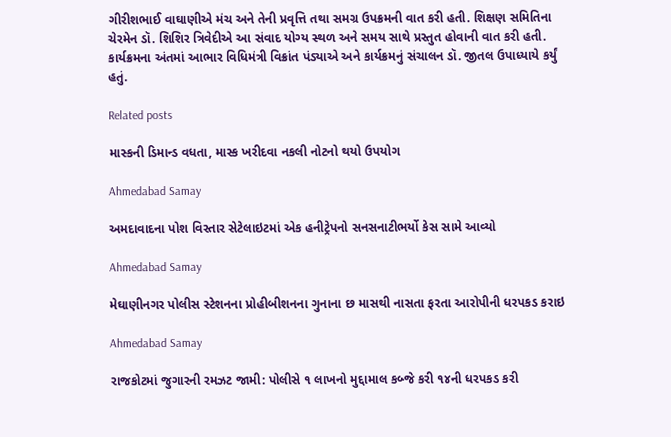ગીરીશભાઈ વાઘાણીએ મંચ અને તેની પ્રવૃત્તિ તથા સમગ્ર ઉપક્રમની વાત કરી હતી. શિક્ષણ સમિતિના ચેરમેન ડૉ. શિશિર ત્રિવેદીએ આ સંવાદ યોગ્ય સ્થળ અને સમય સાથે પ્રસ્તુત હોવાની વાત કરી હતી. કાર્યક્રમના અંતમાં આભાર વિધિમંત્રી વિક્રાંત પંડ્યાએ અને કાર્યક્રમનું સંચાલન ડૉ. જીતલ ઉપાધ્યાયે કર્યું હતું.

Related posts

માસ્કની ડિમાન્ડ વધતા, માસ્ક ખરીદવા નકલી નોટનો થયો ઉપયોગ

Ahmedabad Samay

અમદાવાદના પોશ વિસ્તાર સેટેલાઇટમાં એક હનીટ્રેપનો સનસનાટીભર્યો કેસ સામે આવ્યો

Ahmedabad Samay

મેઘાણીનગર પોલીસ સ્ટેશનના પ્રોહીબીશનના ગુનાના છ માસથી નાસતા ફરતા આરોપીની ધરપકડ કરાઇ

Ahmedabad Samay

રાજકોટમાં જુગારની રમઝટ જામી: પોલીસે ૧ લાખનો મુદ્દામાલ કબ્જે કરી ૧૪ની ધરપકડ કરી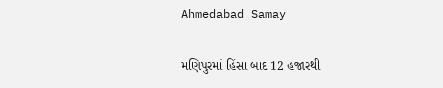Ahmedabad Samay

મણિપુરમાં હિંસા બાદ 12 હજારથી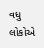વધુ લોકોએ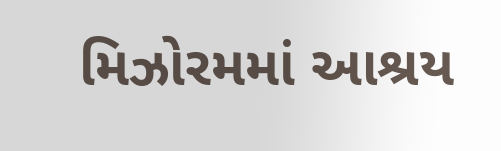મિઝોરમમાં આશ્રય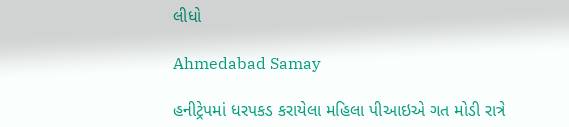લીધો

Ahmedabad Samay

હનીટ્રેપમાં ધરપકડ કરાયેલા મહિલા પીઆઇએ ગત મોડી રાત્રે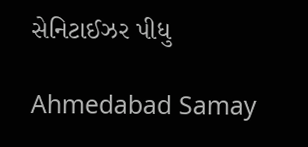સેનિટાઈઝર પીધુ

Ahmedabad Samay